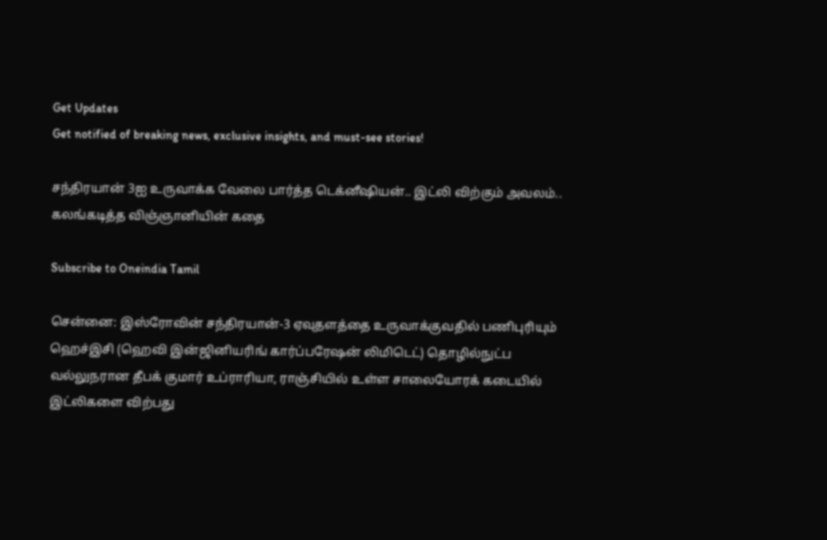Get Updates
Get notified of breaking news, exclusive insights, and must-see stories!

சந்திரயான் 3ஐ உருவாக்க வேலை பார்த்த டெக்னீஷியன்.. இட்லி விற்கும் அவலம்.. கலங்கடித்த விஞ்ஞானியின் கதை

Subscribe to Oneindia Tamil

சென்னை: இஸ்ரோவின் சந்திரயான்-3 ஏவுதளத்தை உருவாக்குவதில் பணிபுரியும் ஹெச்இசி (ஹெவி இன்ஜினியரிங் கார்ப்பரேஷன் லிமிடெட்) தொழில்நுட்ப வல்லுநரான தீபக் குமார் உப்ராரியா, ராஞ்சியில் உள்ள சாலையோரக் கடையில் இட்லிகளை விற்பது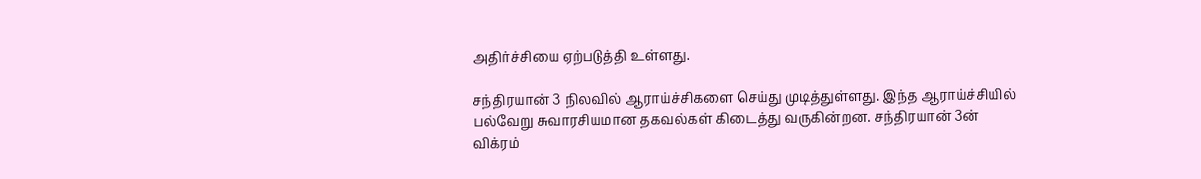அதிர்ச்சியை ஏற்படுத்தி உள்ளது.

சந்திரயான் 3 நிலவில் ஆராய்ச்சிகளை செய்து முடித்துள்ளது. இந்த ஆராய்ச்சியில் பல்வேறு சுவாரசியமான தகவல்கள் கிடைத்து வருகின்றன. சந்திரயான் 3ன் விக்ரம்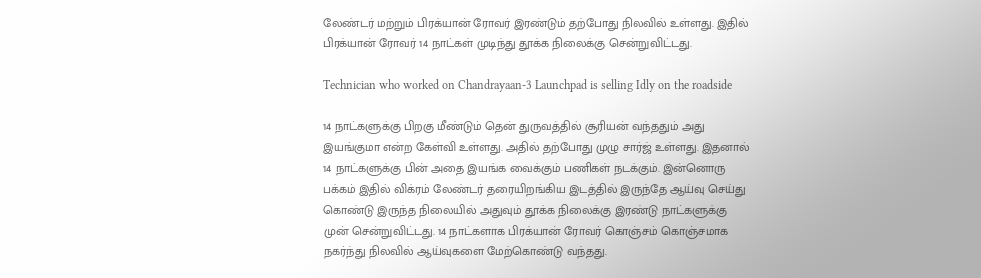லேண்டர் மற்றும் பிரக்யான் ரோவர் இரண்டும் தற்போது நிலவில் உள்ளது. இதில் பிரக்யான் ரோவர் 14 நாட்கள் முடிந்து தூக்க நிலைக்கு சென்றுவிட்டது.

Technician who worked on Chandrayaan-3 Launchpad is selling Idly on the roadside

14 நாட்களுக்கு பிறகு மீண்டும் தென் துருவத்தில் சூரியன் வந்ததும் அது இயங்குமா என்ற கேள்வி உள்ளது. அதில் தற்போது முழு சார்ஜ் உள்ளது. இதனால் 14 நாட்களுக்கு பின் அதை இயங்க வைக்கும் பணிகள் நடக்கும். இன்னொரு பக்கம் இதில் விக்ரம் லேண்டர் தரையிறங்கிய இடத்தில் இருந்தே ஆய்வு செய்து கொண்டு இருந்த நிலையில் அதுவும் தூக்க நிலைக்கு இரண்டு நாட்களுக்கு முன் சென்றுவிட்டது. 14 நாட்களாக பிரக்யான் ரோவர் கொஞ்சம் கொஞ்சமாக நகர்ந்து நிலவில் ஆய்வுகளை மேற்கொண்டு வந்தது.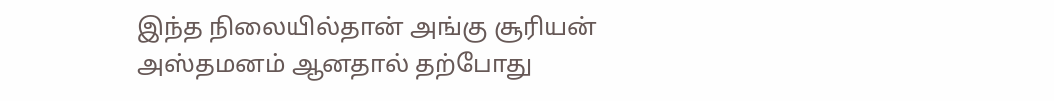இந்த நிலையில்தான் அங்கு சூரியன் அஸ்தமனம் ஆனதால் தற்போது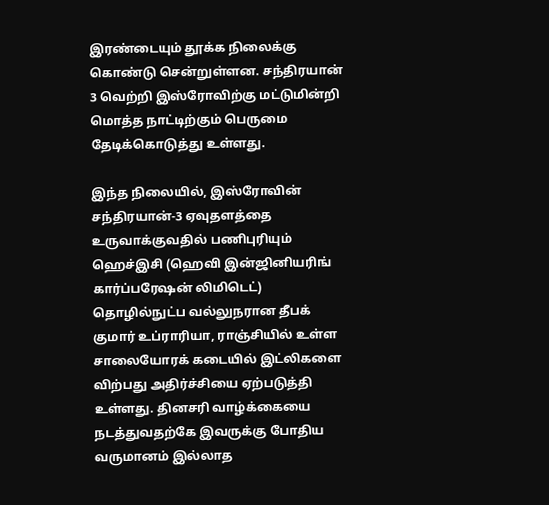இரண்டையும் தூக்க நிலைக்கு கொண்டு சென்றுள்ளன. சந்திரயான் 3 வெற்றி இஸ்ரோவிற்கு மட்டுமின்றி மொத்த நாட்டிற்கும் பெருமை தேடிக்கொடுத்து உள்ளது.

இந்த நிலையில், இஸ்ரோவின் சந்திரயான்-3 ஏவுதளத்தை உருவாக்குவதில் பணிபுரியும் ஹெச்இசி (ஹெவி இன்ஜினியரிங் கார்ப்பரேஷன் லிமிடெட்) தொழில்நுட்ப வல்லுநரான தீபக் குமார் உப்ராரியா, ராஞ்சியில் உள்ள சாலையோரக் கடையில் இட்லிகளை விற்பது அதிர்ச்சியை ஏற்படுத்தி உள்ளது. தினசரி வாழ்க்கையை நடத்துவதற்கே இவருக்கு போதிய வருமானம் இல்லாத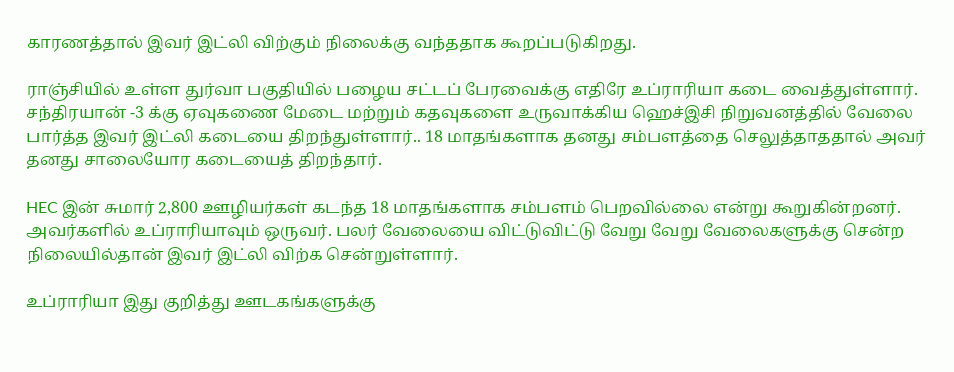காரணத்தால் இவர் இட்லி விற்கும் நிலைக்கு வந்ததாக கூறப்படுகிறது.

ராஞ்சியில் உள்ள துர்வா பகுதியில் பழைய சட்டப் பேரவைக்கு எதிரே உப்ராரியா கடை வைத்துள்ளார். சந்திரயான் -3 க்கு ஏவுகணை மேடை மற்றும் கதவுகளை உருவாக்கிய ஹெச்இசி நிறுவனத்தில் வேலை பார்த்த இவர் இட்லி கடையை திறந்துள்ளார்.. 18 மாதங்களாக தனது சம்பளத்தை செலுத்தாததால் அவர் தனது சாலையோர கடையைத் திறந்தார்.

HEC இன் சுமார் 2,800 ஊழியர்கள் கடந்த 18 மாதங்களாக சம்பளம் பெறவில்லை என்று கூறுகின்றனர். அவர்களில் உப்ராரியாவும் ஒருவர். பலர் வேலையை விட்டுவிட்டு வேறு வேறு வேலைகளுக்கு சென்ற நிலையில்தான் இவர் இட்லி விற்க சென்றுள்ளார்.

உப்ராரியா இது குறித்து ஊடகங்களுக்கு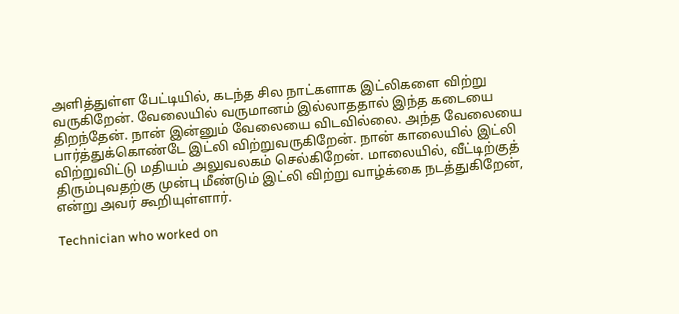அளித்துள்ள பேட்டியில், கடந்த சில நாட்களாக இட்லிகளை விற்று வருகிறேன். வேலையில் வருமானம் இல்லாததால் இந்த கடையை திறந்தேன். நான் இன்னும் வேலையை விடவில்லை. அந்த வேலையை பார்த்துக்கொண்டே இட்லி விற்றுவருகிறேன். நான் காலையில் இட்லி விற்றுவிட்டு மதியம் அலுவலகம் செல்கிறேன். மாலையில், வீட்டிற்குத் திரும்புவதற்கு முன்பு மீண்டும் இட்லி விற்று வாழ்க்கை நடத்துகிறேன், என்று அவர் கூறியுள்ளார்.

Technician who worked on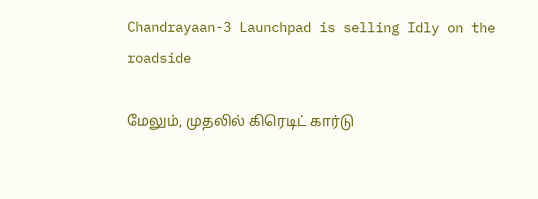Chandrayaan-3 Launchpad is selling Idly on the roadside

மேலும், முதலில் கிரெடிட் கார்டு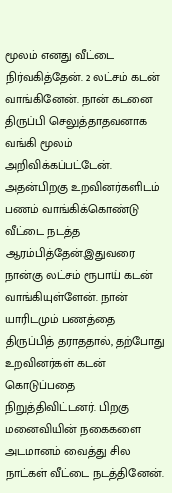மூலம் எனது வீட்டை நிர்வகித்தேன். 2 லட்சம் கடன் வாங்கினேன். நான் கடனை திருப்பி செலுத்தாதவனாக வங்கி மூலம் அறிவிக்கப்பட்டேன். அதன்பிறகு உறவினர்களிடம் பணம் வாங்கிக்கொண்டு வீட்டை நடத்த ஆரம்பித்தேன்.இதுவரை நான்கு லட்சம் ரூபாய் கடன் வாங்கியுள்ளேன். நான் யாரிடமும் பணத்தை திருப்பித் தராததால், தற்போது உறவினர்கள் கடன் கொடுப்பதை நிறுத்திவிட்டனர். பிறகு மனைவியின் நகைகளை அடமானம் வைத்து சில நாட்கள் வீட்டை நடத்தினேன்.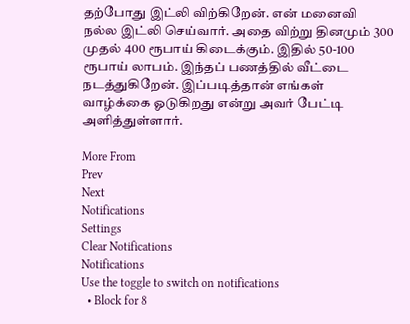தற்போது இட்லி விற்கிறேன். என் மனைவி நல்ல இட்லி செய்வார். அதை விற்று தினமும் 300 முதல் 400 ரூபாய் கிடைக்கும். இதில் 50-100 ரூபாய் லாபம். இந்தப் பணத்தில் வீட்டை நடத்துகிறேன். இப்படித்தான் எங்கள் வாழ்க்கை ஓடுகிறது என்று அவர் பேட்டி அளித்துள்ளார்.

More From
Prev
Next
Notifications
Settings
Clear Notifications
Notifications
Use the toggle to switch on notifications
  • Block for 8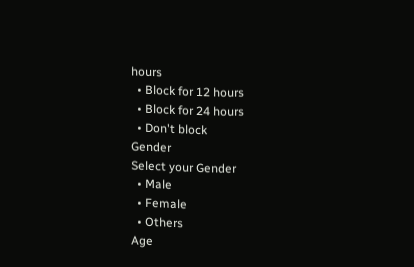hours
  • Block for 12 hours
  • Block for 24 hours
  • Don't block
Gender
Select your Gender
  • Male
  • Female
  • Others
Age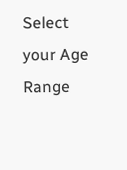Select your Age Range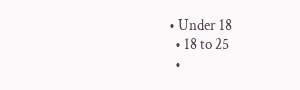• Under 18
  • 18 to 25
  •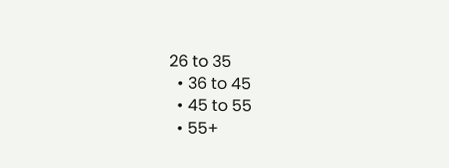26 to 35
  • 36 to 45
  • 45 to 55
  • 55+